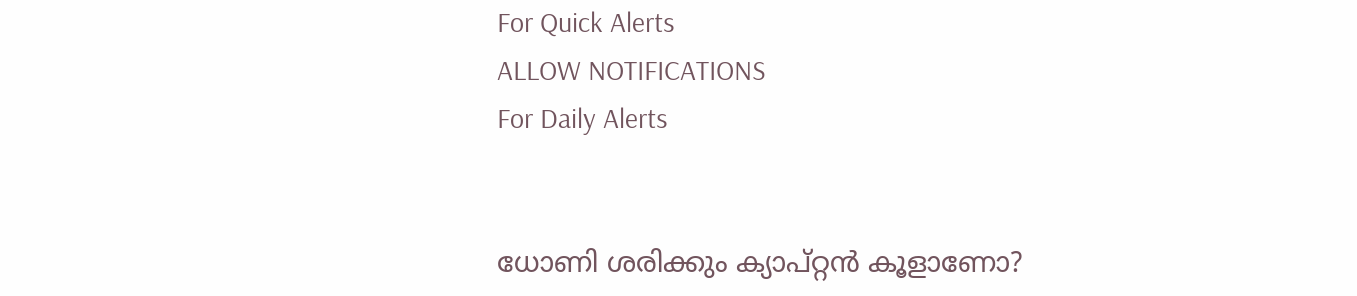For Quick Alerts
ALLOW NOTIFICATIONS
For Daily Alerts


ധോണി ശരിക്കും ക്യാപ്റ്റന്‍ കൂളാണോ?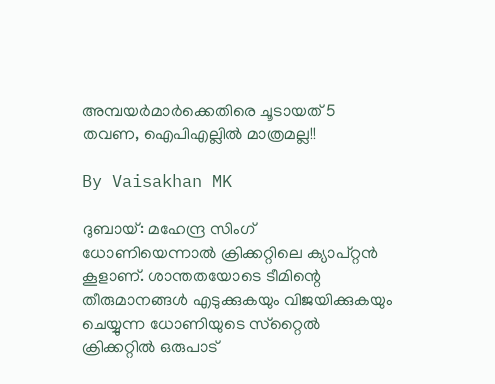അമ്പയര്‍മാര്‍ക്കെതിരെ ചൂടായത് 5 തവണ, ഐപിഎല്ലില്‍ മാത്രമല്ല!!

By Vaisakhan MK

ദുബായ്: മഹേന്ദ്ര സിംഗ് ധോണിയെന്നാല്‍ ക്രിക്കറ്റിലെ ക്യാപ്റ്റന്‍ കൂളാണ്. ശാന്തതയോടെ ടീമിന്റെ തീരുമാനങ്ങള്‍ എടുക്കുകയും വിജയിക്കുകയും ചെയ്യുന്ന ധോണിയുടെ സ്‌റ്റൈല്‍ ക്രിക്കറ്റില്‍ ഒരുപാട്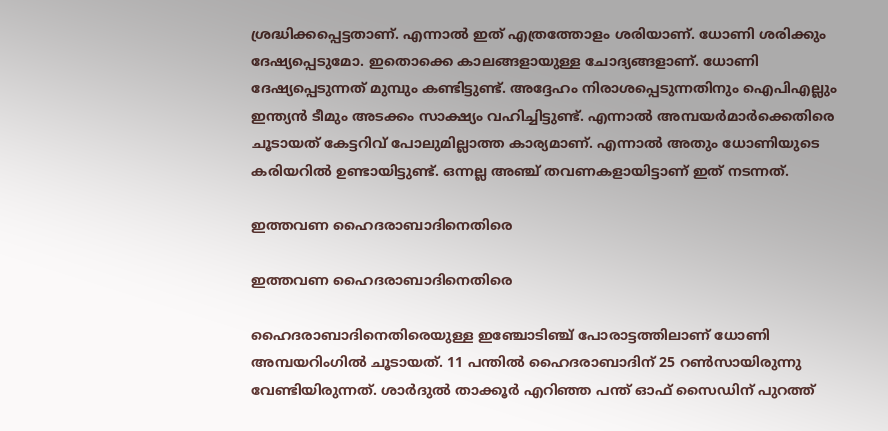ശ്രദ്ധിക്കപ്പെട്ടതാണ്. എന്നാല്‍ ഇത് എത്രത്തോളം ശരിയാണ്. ധോണി ശരിക്കും ദേഷ്യപ്പെടുമോ. ഇതൊക്കെ കാലങ്ങളായുള്ള ചോദ്യങ്ങളാണ്. ധോണി ദേഷ്യപ്പെടുന്നത് മുമ്പും കണ്ടിട്ടുണ്ട്. അദ്ദേഹം നിരാശപ്പെടുന്നതിനും ഐപിഎല്ലും ഇന്ത്യന്‍ ടീമും അടക്കം സാക്ഷ്യം വഹിച്ചിട്ടുണ്ട്. എന്നാല്‍ അമ്പയര്‍മാര്‍ക്കെതിരെ ചൂടായത് കേട്ടറിവ് പോലുമില്ലാത്ത കാര്യമാണ്. എന്നാല്‍ അതും ധോണിയുടെ കരിയറില്‍ ഉണ്ടായിട്ടുണ്ട്. ഒന്നല്ല അഞ്ച് തവണകളായിട്ടാണ് ഇത് നടന്നത്.

ഇത്തവണ ഹൈദരാബാദിനെതിരെ

ഇത്തവണ ഹൈദരാബാദിനെതിരെ

ഹൈദരാബാദിനെതിരെയുള്ള ഇഞ്ചോടിഞ്ച് പോരാട്ടത്തിലാണ് ധോണി അമ്പയറിംഗില്‍ ചൂടായത്. 11 പന്തില്‍ ഹൈദരാബാദിന് 25 റണ്‍സായിരുന്നു വേണ്ടിയിരുന്നത്. ശാര്‍ദുല്‍ താക്കൂര്‍ എറിഞ്ഞ പന്ത് ഓഫ് സൈഡിന് പുറത്ത്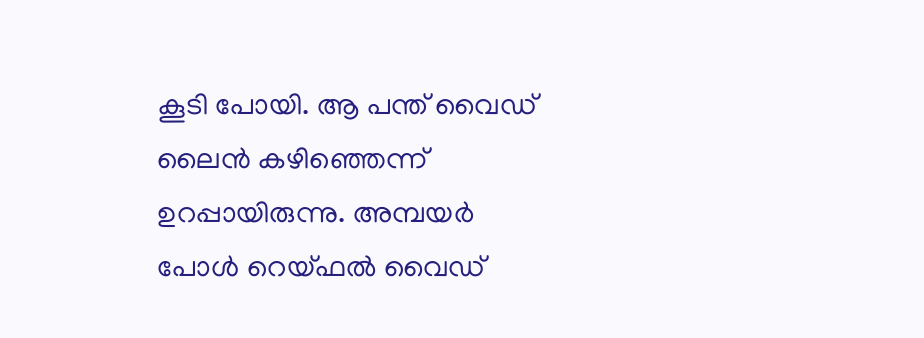കൂടി പോയി. ആ പന്ത് വൈഡ് ലൈന്‍ കഴിഞ്ഞെന്ന് ഉറപ്പായിരുന്നു. അമ്പയര്‍ പോള്‍ റെയ്ഫല്‍ വൈഡ്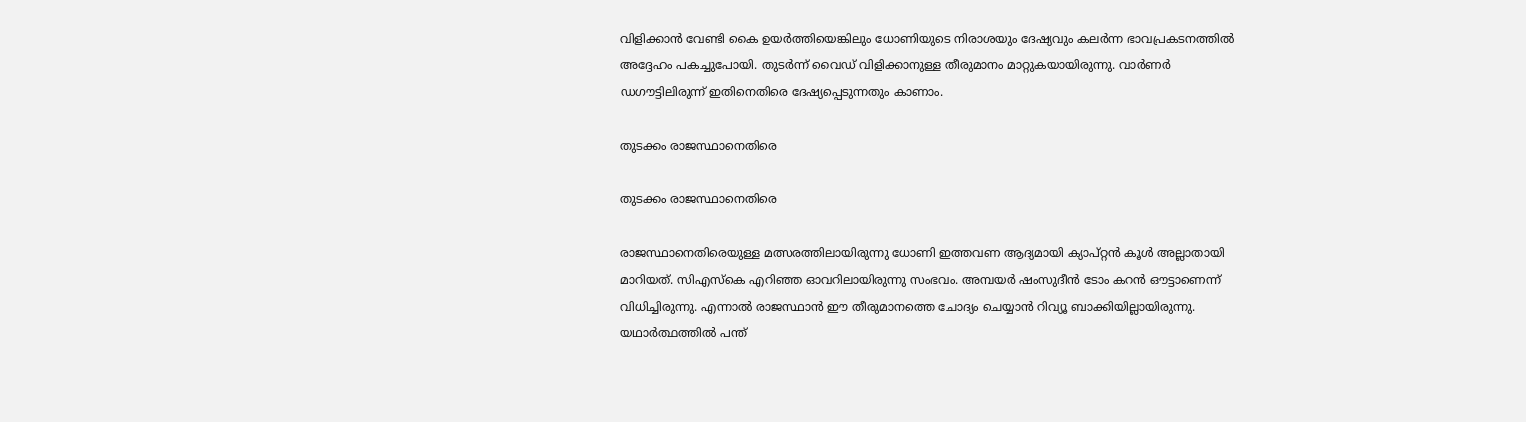വിളിക്കാന്‍ വേണ്ടി കൈ ഉയര്‍ത്തിയെങ്കിലും ധോണിയുടെ നിരാശയും ദേഷ്യവും കലര്‍ന്ന ഭാവപ്രകടനത്തില്‍ അദ്ദേഹം പകച്ചുപോയി. തുടര്‍ന്ന് വൈഡ് വിളിക്കാനുള്ള തീരുമാനം മാറ്റുകയായിരുന്നു. വാര്‍ണര്‍ ഡഗൗട്ടിലിരുന്ന് ഇതിനെതിരെ ദേഷ്യപ്പെടുന്നതും കാണാം.

തുടക്കം രാജസ്ഥാനെതിരെ

തുടക്കം രാജസ്ഥാനെതിരെ

രാജസ്ഥാനെതിരെയുള്ള മത്സരത്തിലായിരുന്നു ധോണി ഇത്തവണ ആദ്യമായി ക്യാപ്റ്റന്‍ കൂള്‍ അല്ലാതായി മാറിയത്. സിഎസ്‌കെ എറിഞ്ഞ ഓവറിലായിരുന്നു സംഭവം. അമ്പയര്‍ ഷംസുദീന്‍ ടോം കറന്‍ ഔട്ടാണെന്ന് വിധിച്ചിരുന്നു. എന്നാല്‍ രാജസ്ഥാന്‍ ഈ തീരുമാനത്തെ ചോദ്യം ചെയ്യാന്‍ റിവ്യൂ ബാക്കിയില്ലായിരുന്നു. യഥാര്‍ത്ഥത്തില്‍ പന്ത്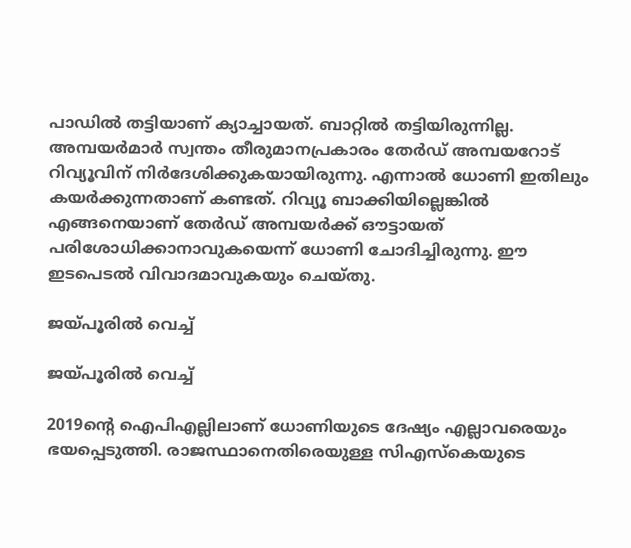പാഡില്‍ തട്ടിയാണ് ക്യാച്ചായത്. ബാറ്റില്‍ തട്ടിയിരുന്നില്ല. അമ്പയര്‍മാര്‍ സ്വന്തം തീരുമാനപ്രകാരം തേര്‍ഡ് അമ്പയറോട് റിവ്യൂവിന് നിര്‍ദേശിക്കുകയായിരുന്നു. എന്നാല്‍ ധോണി ഇതിലും കയര്‍ക്കുന്നതാണ് കണ്ടത്. റിവ്യൂ ബാക്കിയില്ലെങ്കില്‍ എങ്ങനെയാണ് തേര്‍ഡ് അമ്പയര്‍ക്ക് ഔട്ടായത് പരിശോധിക്കാനാവുകയെന്ന് ധോണി ചോദിച്ചിരുന്നു. ഈ ഇടപെടല്‍ വിവാദമാവുകയും ചെയ്തു.

ജയ്പൂരില്‍ വെച്ച്

ജയ്പൂരില്‍ വെച്ച്

2019ന്റെ ഐപിഎല്ലിലാണ് ധോണിയുടെ ദേഷ്യം എല്ലാവരെയും ഭയപ്പെടുത്തി. രാജസ്ഥാനെതിരെയുള്ള സിഎസ്‌കെയുടെ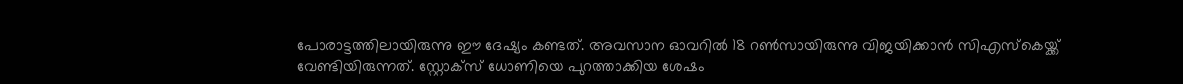പോരാട്ടത്തിലായിരുന്നു ഈ ദേഷ്യം കണ്ടത്. അവസാന ഓവറില്‍ 18 റണ്‍സായിരുന്നു വിജയിക്കാന്‍ സിഎസ്‌കെയ്ക്ക് വേണ്ടിയിരുന്നത്. സ്റ്റോക്‌സ് ധോണിയെ പുറത്താക്കിയ ശേഷം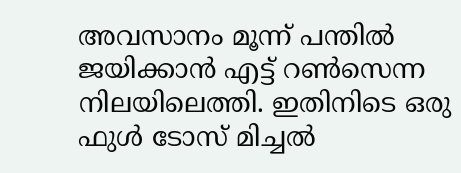അവസാനം മൂന്ന് പന്തില്‍ ജയിക്കാന്‍ എട്ട് റണ്‍സെന്ന നിലയിലെത്തി. ഇതിനിടെ ഒരു ഫുള്‍ ടോസ് മിച്ചല്‍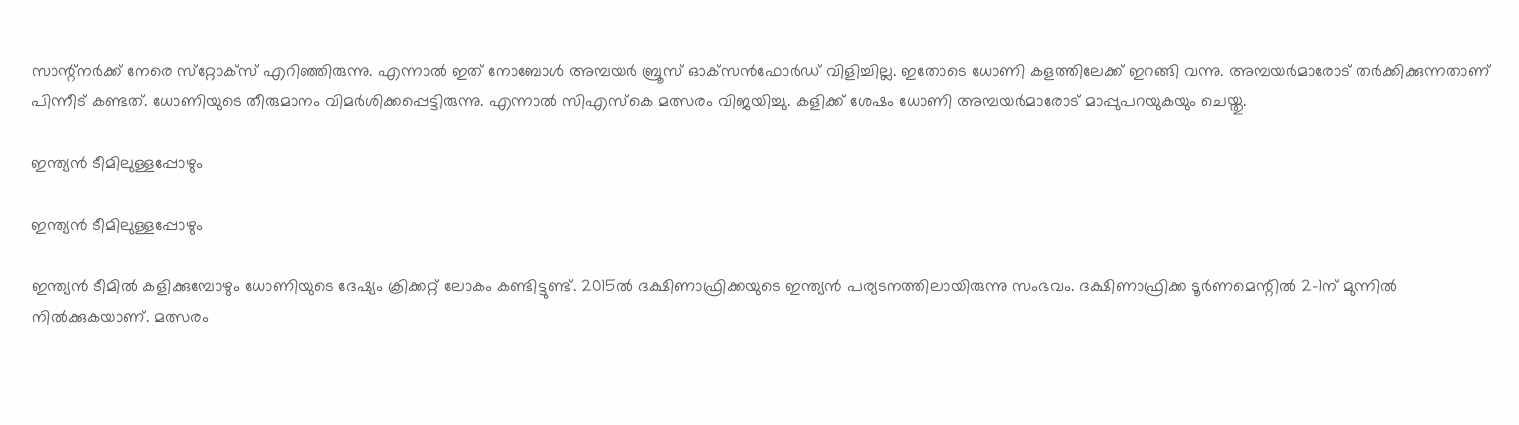സാന്റ്‌നര്‍ക്ക് നേരെ സ്‌റ്റോക്‌സ് എറിഞ്ഞിരുന്നു. എന്നാല്‍ ഇത് നോബോള്‍ അമ്പയര്‍ ബ്രൂസ് ഓക്‌സന്‍ഫോര്‍ഡ് വിളിച്ചില്ല. ഇതോടെ ധോണി കളത്തിലേക്ക് ഇറങ്ങി വന്നു. അമ്പയര്‍മാരോട് തര്‍ക്കിക്കുന്നതാണ് പിന്നീട് കണ്ടത്. ധോണിയുടെ തീരുമാനം വിമര്‍ശിക്കപ്പെട്ടിരുന്നു. എന്നാല്‍ സിഎസ്‌കെ മത്സരം വിജയിച്ചു. കളിക്ക് ശേഷം ധോണി അമ്പയര്‍മാരോട് മാപ്പുപറയുകയും ചെയ്തു.

ഇന്ത്യന്‍ ടീമിലുള്ളപ്പോഴും

ഇന്ത്യന്‍ ടീമിലുള്ളപ്പോഴും

ഇന്ത്യന്‍ ടീമില്‍ കളിക്കുമ്പോഴും ധോണിയുടെ ദേഷ്യം ക്രിക്കറ്റ് ലോകം കണ്ടിട്ടുണ്ട്. 2015ല്‍ ദക്ഷിണാഫ്രിക്കയുടെ ഇന്ത്യന്‍ പര്യടനത്തിലായിരുന്നു സംഭവം. ദക്ഷിണാഫ്രിക്ക ടൂര്‍ണമെന്റില്‍ 2-1ന് മുന്നില്‍ നില്‍ക്കുകയാണ്. മത്സരം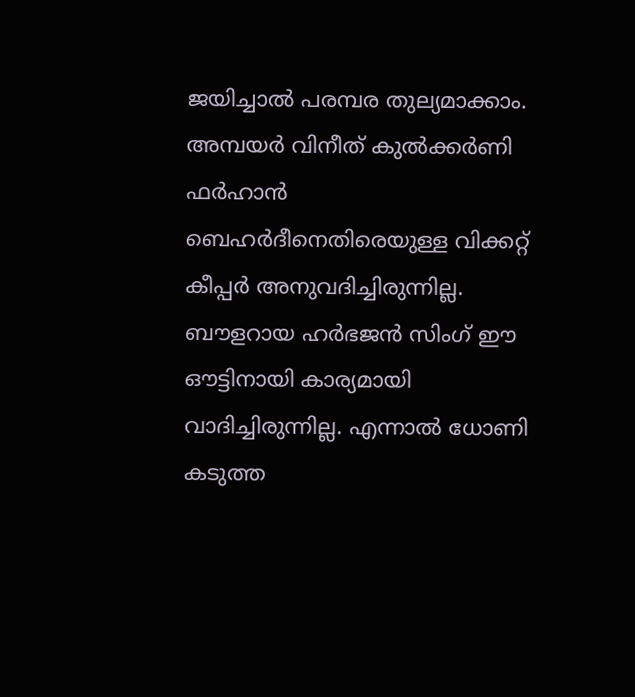ജയിച്ചാല്‍ പരമ്പര തുല്യമാക്കാം. അമ്പയര്‍ വിനീത് കുല്‍ക്കര്‍ണി ഫര്‍ഹാന്‍ ബെഹര്‍ദീനെതിരെയുള്ള വിക്കറ്റ് കീപ്പര്‍ അനുവദിച്ചിരുന്നില്ല. ബൗളറായ ഹര്‍ഭജന്‍ സിംഗ് ഈ ഔട്ടിനായി കാര്യമായി വാദിച്ചിരുന്നില്ല. എന്നാല്‍ ധോണി കടുത്ത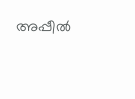അപ്പീല്‍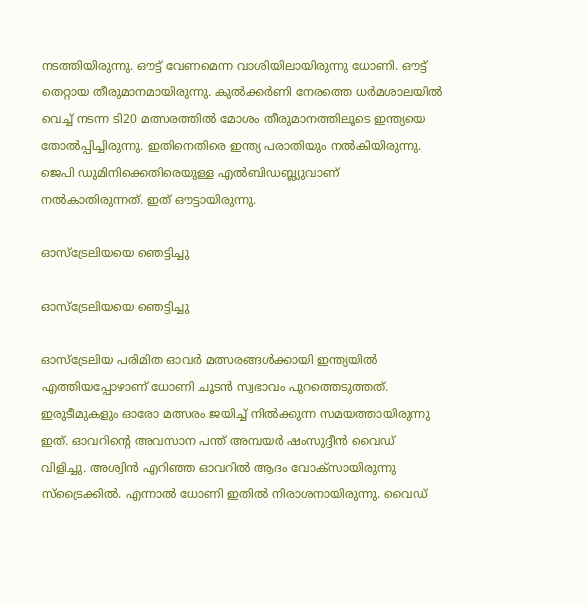നടത്തിയിരുന്നു. ഔട്ട് വേണമെന്ന വാശിയിലായിരുന്നു ധോണി. ഔട്ട് തെറ്റായ തീരുമാനമായിരുന്നു. കുല്‍ക്കര്‍ണി നേരത്തെ ധര്‍മശാലയില്‍ വെച്ച് നടന്ന ടി20 മത്സരത്തില്‍ മോശം തീരുമാനത്തിലൂടെ ഇന്ത്യയെ തോല്‍പ്പിച്ചിരുന്നു. ഇതിനെതിരെ ഇന്ത്യ പരാതിയും നല്‍കിയിരുന്നു. ജെപി ഡുമിനിക്കെതിരെയുള്ള എല്‍ബിഡബ്ല്യുവാണ് നല്‍കാതിരുന്നത്. ഇത് ഔട്ടായിരുന്നു.

ഓസ്‌ട്രേലിയയെ ഞെട്ടിച്ചു

ഓസ്‌ട്രേലിയയെ ഞെട്ടിച്ചു

ഓസ്‌ട്രേലിയ പരിമിത ഓവര്‍ മത്സരങ്ങള്‍ക്കായി ഇന്ത്യയില്‍ എത്തിയപ്പോഴാണ് ധോണി ചൂടന്‍ സ്വഭാവം പുറത്തെടുത്തത്. ഇരുടീമുകളും ഓരോ മത്സരം ജയിച്ച് നില്‍ക്കുന്ന സമയത്തായിരുന്നു ഇത്. ഓവറിന്റെ അവസാന പന്ത് അമ്പയര്‍ ഷംസുദ്ദീന്‍ വൈഡ് വിളിച്ചു. അശ്വിന്‍ എറിഞ്ഞ ഓവറില്‍ ആദം വോക്‌സായിരുന്നു സ്‌ട്രൈക്കില്‍. എന്നാല്‍ ധോണി ഇതില്‍ നിരാശനായിരുന്നു. വൈഡ്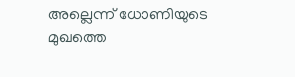അല്ലെന്ന് ധോണിയുടെ മുഖത്തെ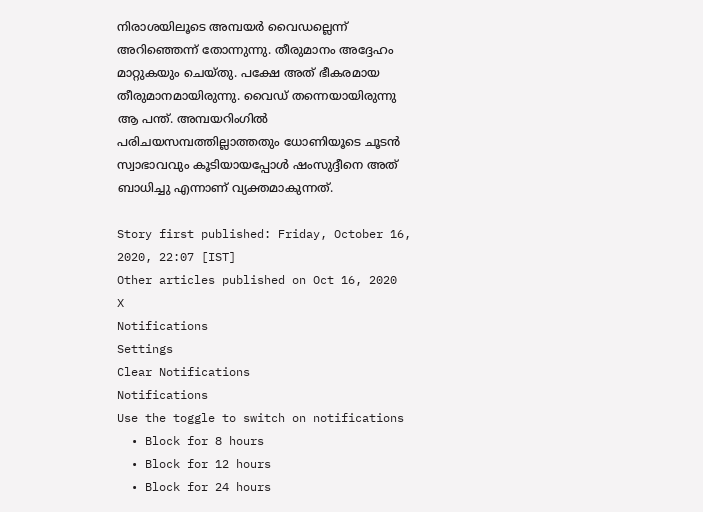നിരാശയിലൂടെ അമ്പയര്‍ വൈഡല്ലെന്ന് അറിഞ്ഞെന്ന് തോന്നുന്നു. തീരുമാനം അദ്ദേഹം മാറ്റുകയും ചെയ്തു. പക്ഷേ അത് ഭീകരമായ തീരുമാനമായിരുന്നു. വൈഡ് തന്നെയായിരുന്നു ആ പന്ത്. അമ്പയറിംഗില്‍ പരിചയസമ്പത്തില്ലാത്തതും ധോണിയൂടെ ചൂടന്‍ സ്വാഭാവവും കൂടിയായപ്പോള്‍ ഷംസുദ്ദീനെ അത് ബാധിച്ചു എന്നാണ് വ്യക്തമാകുന്നത്.

Story first published: Friday, October 16, 2020, 22:07 [IST]
Other articles published on Oct 16, 2020
X
Notifications
Settings
Clear Notifications
Notifications
Use the toggle to switch on notifications
  • Block for 8 hours
  • Block for 12 hours
  • Block for 24 hours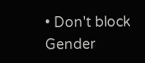• Don't block
Gender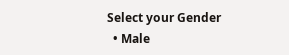Select your Gender
  • Male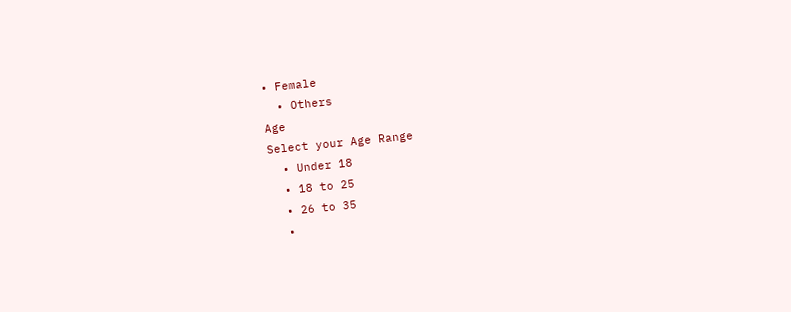• Female
  • Others
Age
Select your Age Range
  • Under 18
  • 18 to 25
  • 26 to 35
  •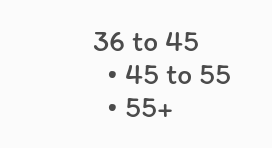36 to 45
  • 45 to 55
  • 55+